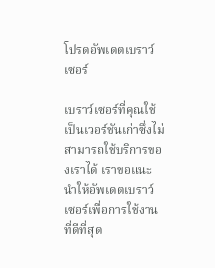โปรดอัพเดตเบราว์เซอร์

เบราว์เซอร์ที่คุณใช้เป็นเวอร์ชันเก่าซึ่งไม่สามารถใช้บริการของเราได้ เราขอแนะนำให้อัพเดตเบราว์เซอร์เพื่อการใช้งานที่ดีที่สุด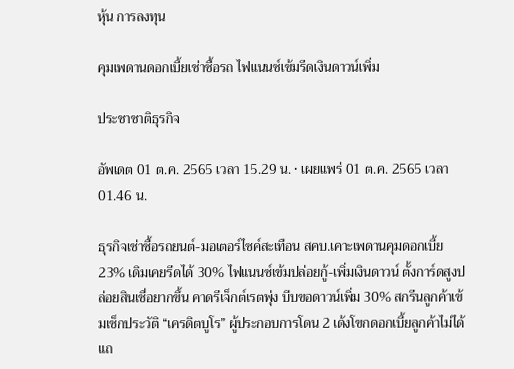หุ้น การลงทุน

คุมเพดานดอกเบี้ยเช่าซื้อรถ ไฟแนนซ์เข้มรีดเงินดาวน์เพิ่ม

ประชาชาติธุรกิจ

อัพเดต 01 ต.ค. 2565 เวลา 15.29 น. • เผยแพร่ 01 ต.ค. 2565 เวลา 01.46 น.

ธุรกิจเช่าซื้อรถยนต์-มอเตอร์ไซค์สะเทือน สคบ.เคาะเพดานคุมดอกเบี้ย 23% เดิมเคยรีดได้ 30% ไฟแนนซ์เข้มปล่อยกู้-เพิ่มเงินดาวน์ ตั้งการ์ดสูงปล่อยสินเชื่อยากขึ้น คาดรีเจ็กต์เรตพุ่ง บีบขอดาวน์เพิ่ม 30% สกรีนลูกค้าเข้มเช็กประวัติ “เครดิตบูโร” ผู้ประกอบการโดน 2 เด้งโขกดอกเบี้ยลูกค้าไม่ได้แถ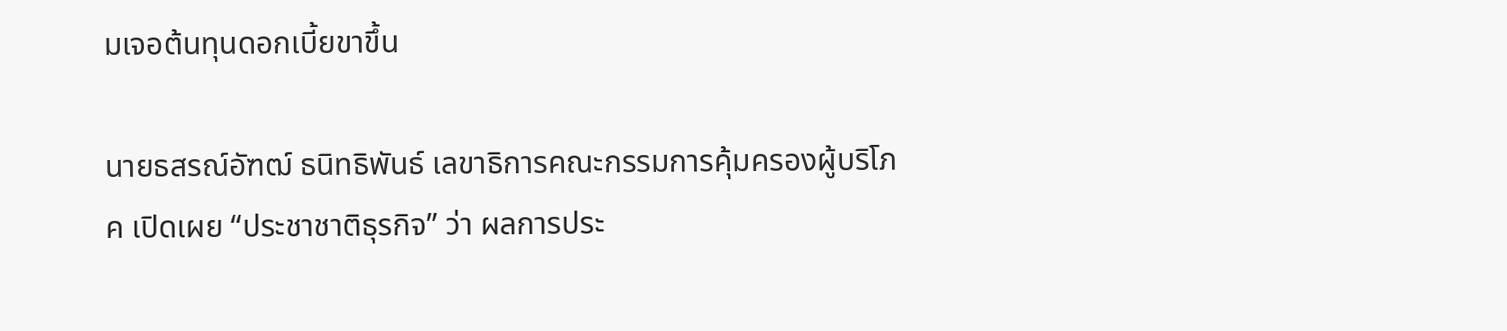มเจอต้นทุนดอกเบี้ยขาขึ้น

นายธสรณ์อัฑฒ์ ธนิทธิพันธ์ เลขาธิการคณะกรรมการคุ้มครองผู้บริโภค เปิดเผย “ประชาชาติธุรกิจ” ว่า ผลการประ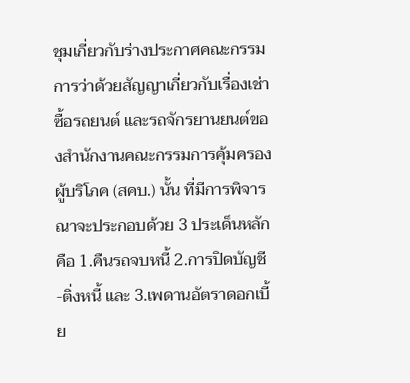ชุมเกี่ยวกับร่างประกาศคณะกรรมการว่าด้วยสัญญาเกี่ยวกับเรื่องเช่าซื้อรถยนต์ และรถจักรยานยนต์ของสำนักงานคณะกรรมการคุ้มครองผู้บริโภค (สคบ.) นั้น ที่มีการพิจารณาจะประกอบด้วย 3 ประเด็นหลัก คือ 1.คืนรถจบหนี้ 2.การปิดบัญชี-ติ่งหนี้ และ 3.เพดานอัตราดอกเบี้ย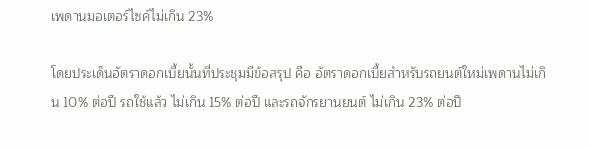เพดานมอเตอร์ไซค์ไม่เกิน 23%

โดยประเด็นอัตราดอกเบี้ยนั้นที่ประชุมมีข้อสรุป คือ อัตราดอกเบี้ยสำหรับรถยนต์ใหม่เพดานไม่เกิน 10% ต่อปี รถใช้แล้ว ไม่เกิน 15% ต่อปี และรถจักรยานยนต์ ไม่เกิน 23% ต่อปี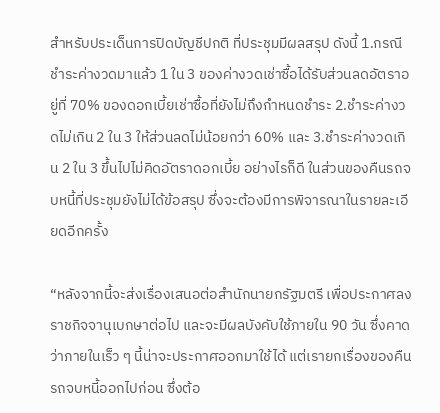สำหรับประเด็นการปิดบัญชีปกติ ที่ประชุมมีผลสรุป ดังนี้ 1.กรณีชำระค่างวดมาแล้ว 1 ใน 3 ของค่างวดเช่าซื้อได้รับส่วนลดอัตราอยู่ที่ 70% ของดอกเบี้ยเช่าซื้อที่ยังไม่ถึงกำหนดชำระ 2.ชำระค่างวดไม่เกิน 2 ใน 3 ให้ส่วนลดไม่น้อยกว่า 60% และ 3.ชำระค่างวดเกิน 2 ใน 3 ขึ้นไปไม่คิดอัตราดอกเบี้ย อย่างไรก็ดี ในส่วนของคืนรถจบหนี้ที่ประชุมยังไม่ได้ข้อสรุป ซึ่งจะต้องมีการพิจารณาในรายละเอียดอีกครั้ง

“หลังจากนี้จะส่งเรื่องเสนอต่อสำนักนายกรัฐมตรี เพื่อประกาศลงราชกิจจานุเบกษาต่อไป และจะมีผลบังคับใช้ภายใน 90 วัน ซึ่งคาดว่าภายในเร็ว ๆ นี้น่าจะประกาศออกมาใช้ได้ แต่เรายกเรื่องของคืนรถจบหนี้ออกไปก่อน ซึ่งต้อ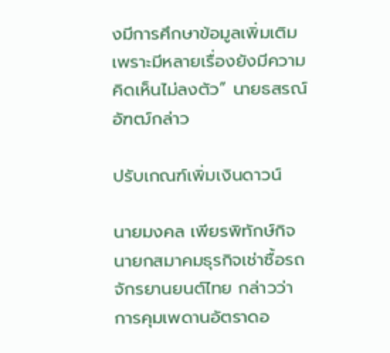งมีการศึกษาข้อมูลเพิ่มเติม เพราะมีหลายเรื่องยังมีความคิดเห็นไม่ลงตัว” นายธสรณ์อัฑฒ์กล่าว

ปรับเกณฑ์เพิ่มเงินดาวน์

นายมงคล เพียรพิทักษ์กิจ นายกสมาคมธุรกิจเช่าซื้อรถจักรยานยนต์ไทย กล่าวว่า การคุมเพดานอัตราดอ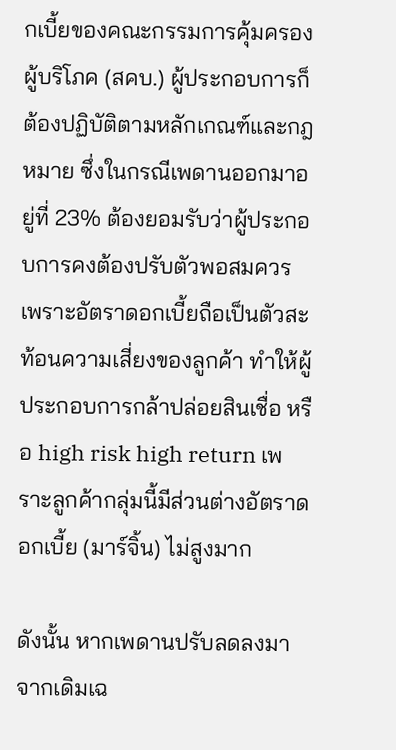กเบี้ยของคณะกรรมการคุ้มครองผู้บริโภค (สคบ.) ผู้ประกอบการก็ต้องปฏิบัติตามหลักเกณฑ์และกฎหมาย ซึ่งในกรณีเพดานออกมาอยู่ที่ 23% ต้องยอมรับว่าผู้ประกอบการคงต้องปรับตัวพอสมควร เพราะอัตราดอกเบี้ยถือเป็นตัวสะท้อนความเสี่ยงของลูกค้า ทำให้ผู้ประกอบการกล้าปล่อยสินเชื่อ หรือ high risk high return เพราะลูกค้ากลุ่มนี้มีส่วนต่างอัตราดอกเบี้ย (มาร์จิ้น) ไม่สูงมาก

ดังนั้น หากเพดานปรับลดลงมาจากเดิมเฉ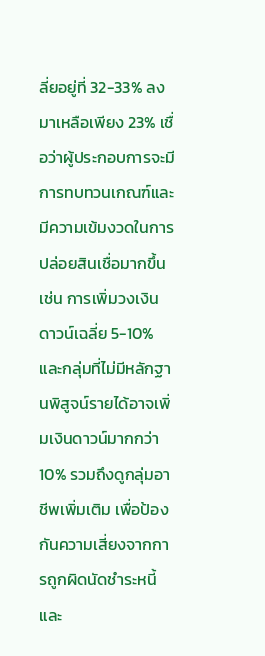ลี่ยอยู่ที่ 32-33% ลงมาเหลือเพียง 23% เชื่อว่าผู้ประกอบการจะมีการทบทวนเกณฑ์และมีความเข้มงวดในการปล่อยสินเชื่อมากขึ้น เช่น การเพิ่มวงเงินดาวน์เฉลี่ย 5-10% และกลุ่มที่ไม่มีหลักฐานพิสูจน์รายได้อาจเพิ่มเงินดาวน์มากกว่า 10% รวมถึงดูกลุ่มอาชีพเพิ่มเติม เพื่อป้องกันความเสี่ยงจากการถูกผิดนัดชำระหนี้และ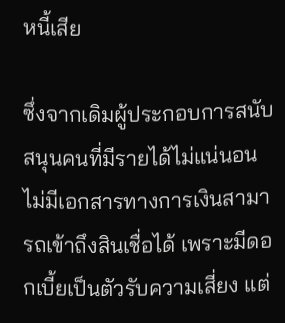หนี้เสีย

ซึ่งจากเดิมผู้ประกอบการสนับสนุนคนที่มีรายได้ไม่แน่นอน ไม่มีเอกสารทางการเงินสามารถเข้าถึงสินเชื่อได้ เพราะมีดอกเบี้ยเป็นตัวรับความเสี่ยง แต่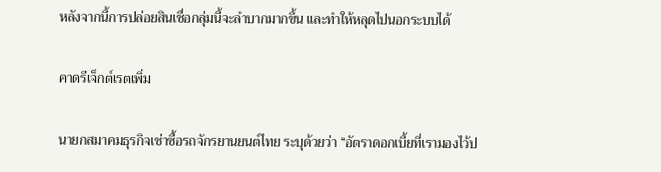หลังจากนี้การปล่อยสินเชื่อกลุ่มนี้จะลำบากมากขึ้น และทำให้หลุดไปนอกระบบได้

คาดรีเจ็กต์เรตเพิ่ม

นายกสมาคมธุรกิจเช่าซื้อรถจักรยานยนต์ไทย ระบุด้วยว่า “อัตราดอกเบี้ยที่เรามองไว้ป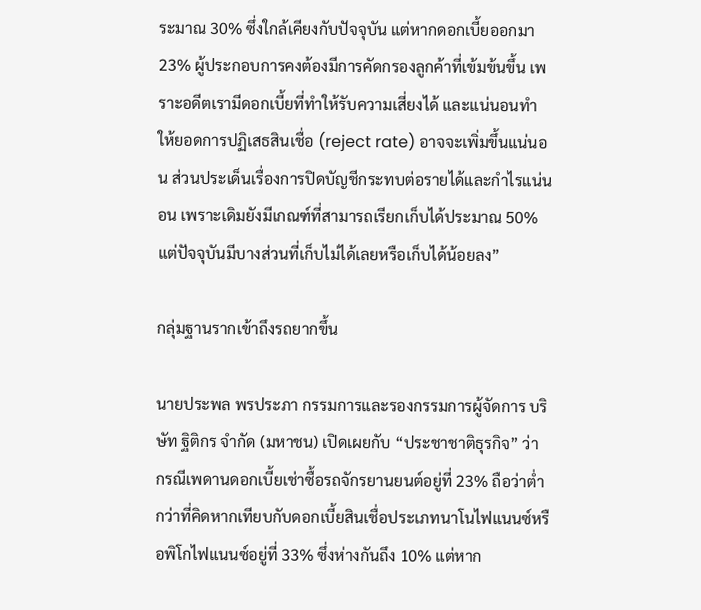ระมาณ 30% ซึ่งใกล้เคียงกับปัจจุบัน แต่หากดอกเบี้ยออกมา 23% ผู้ประกอบการคงต้องมีการคัดกรองลูกค้าที่เข้มข้นขึ้น เพราะอดีตเรามีดอกเบี้ยที่ทำให้รับความเสี่ยงได้ และแน่นอนทำให้ยอดการปฏิเสธสินเชื่อ (reject rate) อาจจะเพิ่มขึ้นแน่นอน ส่วนประเด็นเรื่องการปิดบัญชีกระทบต่อรายได้และกำไรแน่นอน เพราะเดิมยังมีเกณฑ์ที่สามารถเรียกเก็บได้ประมาณ 50% แต่ปัจจุบันมีบางส่วนที่เก็บไม่ได้เลยหรือเก็บได้น้อยลง”

กลุ่มฐานรากเข้าถึงรถยากขึ้น

นายประพล พรประภา กรรมการและรองกรรมการผู้จัดการ บริษัท ฐิติกร จำกัด (มหาชน) เปิดเผยกับ “ประชาชาติธุรกิจ” ว่า กรณีเพดานดอกเบี้ยเช่าซื้อรถจักรยานยนต์อยู่ที่ 23% ถือว่าต่ำกว่าที่คิดหากเทียบกับดอกเบี้ยสินเชื่อประเภทนาโนไฟแนนซ์หรือพิโกไฟแนนซ์อยู่ที่ 33% ซึ่งห่างกันถึง 10% แต่หาก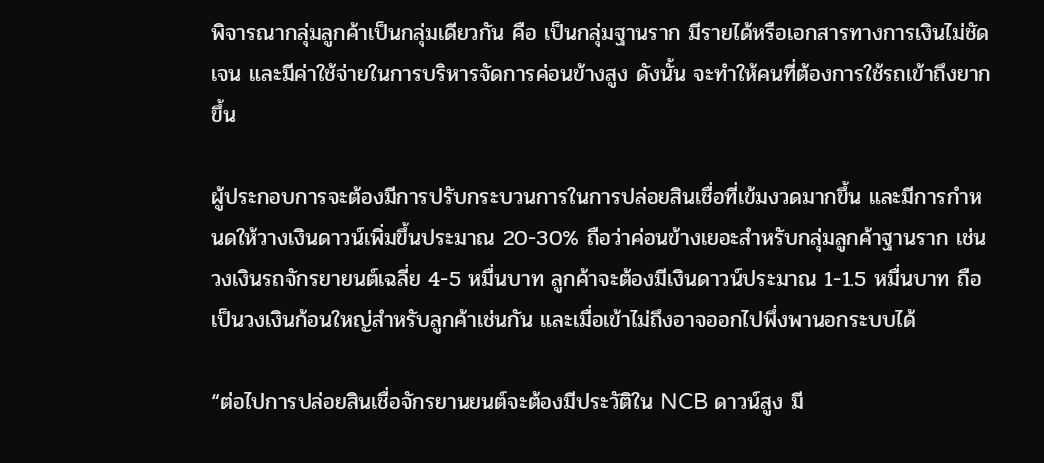พิจารณากลุ่มลูกค้าเป็นกลุ่มเดียวกัน คือ เป็นกลุ่มฐานราก มีรายได้หรือเอกสารทางการเงินไม่ชัดเจน และมีค่าใช้จ่ายในการบริหารจัดการค่อนข้างสูง ดังนั้น จะทำให้คนที่ต้องการใช้รถเข้าถึงยากขึ้น

ผู้ประกอบการจะต้องมีการปรับกระบวนการในการปล่อยสินเชื่อที่เข้มงวดมากขึ้น และมีการกำหนดให้วางเงินดาวน์เพิ่มขึ้นประมาณ 20-30% ถือว่าค่อนข้างเยอะสำหรับกลุ่มลูกค้าฐานราก เช่น วงเงินรถจักรยายนต์เฉลี่ย 4-5 หมื่นบาท ลูกค้าจะต้องมีเงินดาวน์ประมาณ 1-1.5 หมื่นบาท ถือเป็นวงเงินก้อนใหญ่สำหรับลูกค้าเช่นกัน และเมื่อเข้าไม่ถึงอาจออกไปพึ่งพานอกระบบได้

“ต่อไปการปล่อยสินเชื่อจักรยานยนต์จะต้องมีประวัติใน NCB ดาวน์สูง มี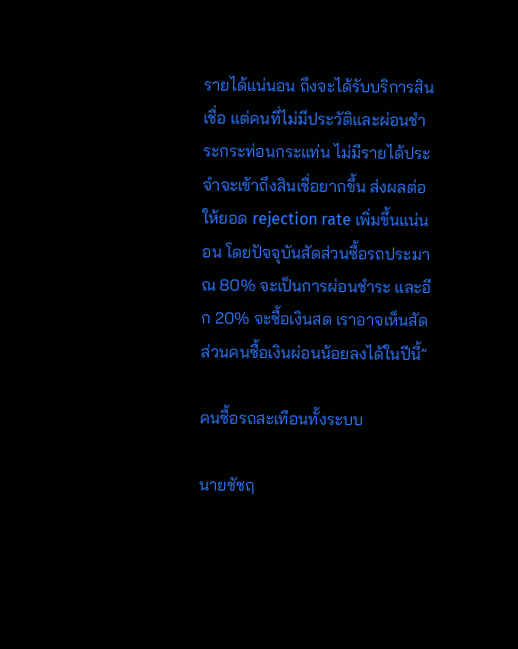รายได้แน่นอน ถึงจะได้รับบริการสินเชื่อ แต่คนที่ไม่มีประวัติและผ่อนชำระกระท่อนกระแท่น ไม่มีรายได้ประจำจะเข้าถึงสินเชื่อยากขึ้น ส่งผลต่อให้ยอด rejection rate เพิ่มขึ้นแน่นอน โดยปัจจุบันสัดส่วนซื้อรถประมาณ 80% จะเป็นการผ่อนชำระ และอีก 20% จะซื้อเงินสด เราอาจเห็นสัดส่วนคนซื้อเงินผ่อนน้อยลงได้ในปีนี้”

คนซื้อรถสะเทือนทั้งระบบ

นายชัชฤ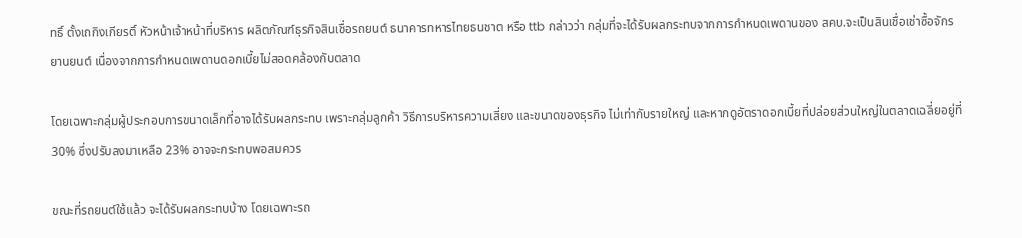ทธิ์ ตั้งเถกิงเกียรติ์ หัวหน้าเจ้าหน้าที่บริหาร ผลิตภัณฑ์ธุรกิจสินเชื่อรถยนต์ ธนาคารทหารไทยธนชาต หรือ ttb กล่าวว่า กลุ่มที่จะได้รับผลกระทบจากการกำหนดเพดานของ สคบ.จะเป็นสินเชื่อเช่าซื้อจักรยานยนต์ เนื่องจากการกำหนดเพดานดอกเบี้ยไม่สอดคล้องกับตลาด

โดยเฉพาะกลุ่มผู้ประกอบการขนาดเล็กที่อาจได้รับผลกระทบ เพราะกลุ่มลูกค้า วิธีการบริหารความเสี่ยง และขนาดของธุรกิจ ไม่เท่ากับรายใหญ่ และหากดูอัตราดอกเบี้ยที่ปล่อยส่วนใหญ่ในตลาดเฉลี่ยอยู่ที่ 30% ซึ่งปรับลงมาเหลือ 23% อาจจะกระทบพอสมควร

ขณะที่รถยนต์ใช้แล้ว จะได้รับผลกระทบบ้าง โดยเฉพาะรถ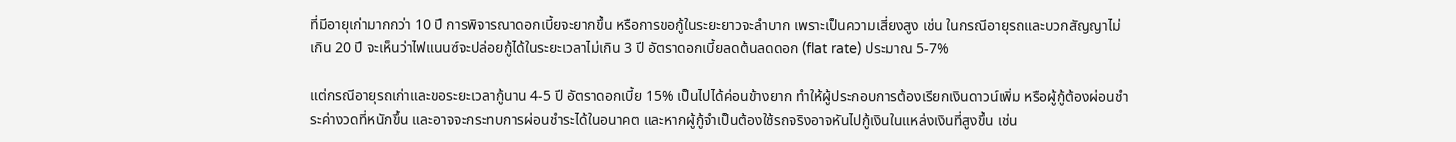ที่มีอายุเก่ามากกว่า 10 ปี การพิจารณาดอกเบี้ยจะยากขึ้น หรือการขอกู้ในระยะยาวจะลำบาก เพราะเป็นความเสี่ยงสูง เช่น ในกรณีอายุรถและบวกสัญญาไม่เกิน 20 ปี จะเห็นว่าไฟแนนซ์จะปล่อยกู้ได้ในระยะเวลาไม่เกิน 3 ปี อัตราดอกเบี้ยลดต้นลดดอก (flat rate) ประมาณ 5-7%

แต่กรณีอายุรถเก่าและขอระยะเวลากู้นาน 4-5 ปี อัตราดอกเบี้ย 15% เป็นไปได้ค่อนข้างยาก ทำให้ผู้ประกอบการต้องเรียกเงินดาวน์เพิ่ม หรือผู้กู้ต้องผ่อนชำระค่างวดที่หนักขึ้น และอาจจะกระทบการผ่อนชำระได้ในอนาคต และหากผู้กู้จำเป็นต้องใช้รถจริงอาจหันไปกู้เงินในแหล่งเงินที่สูงขึ้น เช่น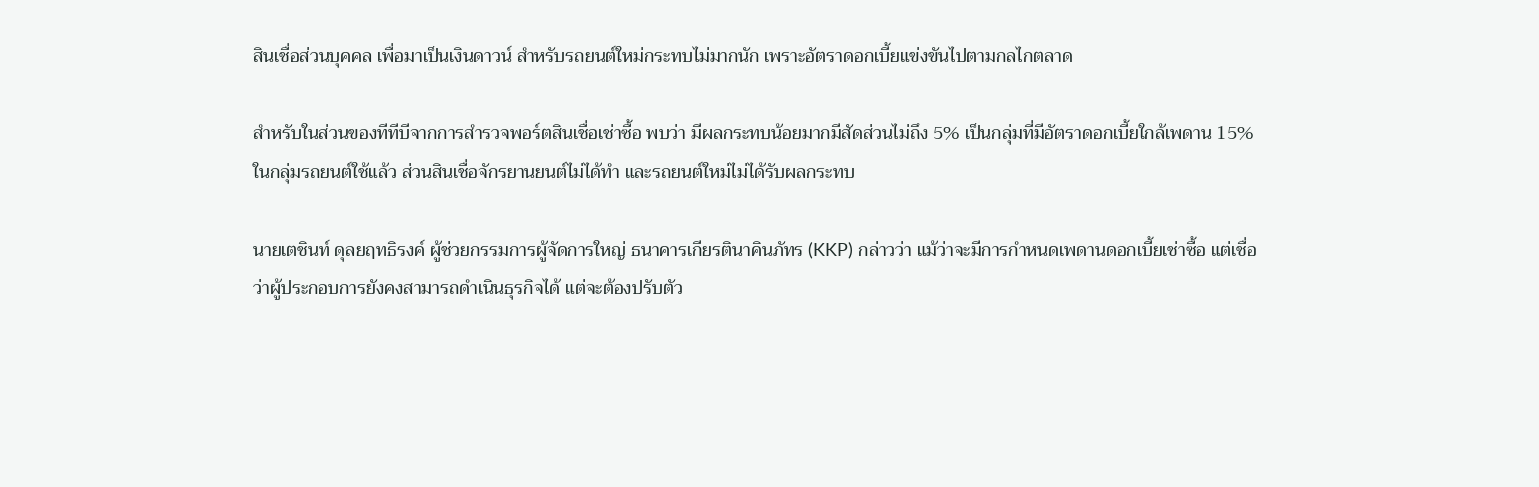สินเชื่อส่วนบุคคล เพื่อมาเป็นเงินดาวน์ สำหรับรถยนต์ใหม่กระทบไม่มากนัก เพราะอัตราดอกเบี้ยแข่งขันไปตามกลไกตลาด

สำหรับในส่วนของทีทีบีจากการสำรวจพอร์ตสินเชื่อเช่าซื้อ พบว่า มีผลกระทบน้อยมากมีสัดส่วนไม่ถึง 5% เป็นกลุ่มที่มีอัตราดอกเบี้ยใกล้เพดาน 15% ในกลุ่มรถยนต์ใช้แล้ว ส่วนสินเชื่อจักรยานยนต์ไม่ได้ทำ และรถยนต์ใหม่ไม่ได้รับผลกระทบ

นายเตชินท์ ดุลยฤทธิรงค์ ผู้ช่วยกรรมการผู้จัดการใหญ่ ธนาคารเกียรตินาคินภัทร (KKP) กล่าวว่า แม้ว่าจะมีการกำหนดเพดานดอกเบี้ยเช่าซื้อ แต่เชื่อว่าผู้ประกอบการยังคงสามารถดำเนินธุรกิจได้ แต่จะต้องปรับตัว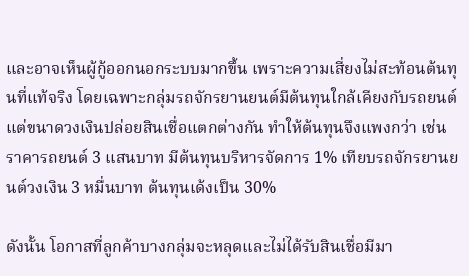และอาจเห็นผู้กู้ออกนอกระบบมากขึ้น เพราะความเสี่ยงไม่สะท้อนต้นทุนที่แท้จริง โดยเฉพาะกลุ่มรถจักรยานยนต์มีต้นทุนใกล้เคียงกับรถยนต์ แต่ขนาดวงเงินปล่อยสินเชื่อแตกต่างกัน ทำให้ต้นทุนจึงแพงกว่า เช่น ราคารถยนต์ 3 แสนบาท มีต้นทุนบริหารจัดการ 1% เทียบรถจักรยานยนต์วงเงิน 3 หมื่นบาท ต้นทุนเด้งเป็น 30%

ดังนั้น โอกาสที่ลูกค้าบางกลุ่มจะหลุดและไม่ได้รับสินเชื่อมีมา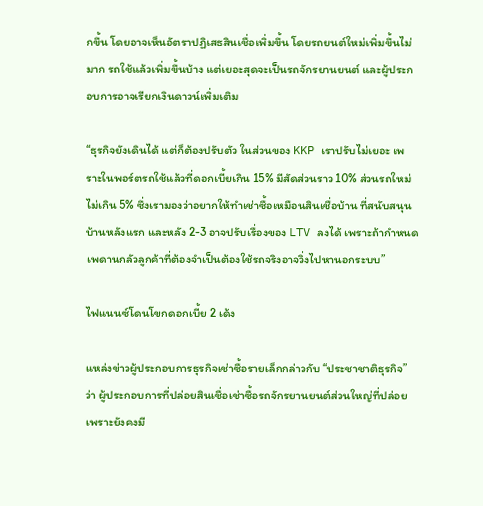กขึ้น โดยอาจเห็นอัตราปฏิเสธสินเชื่อเพิ่มขึ้น โดยรถยนต์ใหม่เพิ่มขึ้นไม่มาก รถใช้แล้วเพิ่มขึ้นบ้าง แต่เยอะสุดจะเป็นรถจักรยานยนต์ และผู้ประกอบการอาจเรียกเงินดาวน์เพิ่มเติม

“ธุรกิจยังเดินได้ แต่ก็ต้องปรับตัว ในส่วนของ KKP เราปรับไม่เยอะ เพราะในพอร์ตรถใช้แล้วที่ดอกเบี้ยเกิน 15% มีสัดส่วนราว 10% ส่วนรถใหม่ไม่เกิน 5% ซึ่งเรามองว่าอยากให้ทำเช่าซื้อเหมือนสินเชื่อบ้าน ที่สนับสนุนบ้านหลังแรก และหลัง 2-3 อาจปรับเรื่องของ LTV ลงได้ เพราะถ้ากำหนดเพดานกลัวลูกค้าที่ต้องจำเป็นต้องใช้รถจริงอาจวิ่งไปหานอกระบบ”

ไฟแนนซ์โดนโขกดอกเบี้ย 2 เด้ง

แหล่งข่าวผู้ประกอบการธุรกิจเช่าซื้อรายเล็กกล่าวกับ “ประชาชาติธุรกิจ” ว่า ผู้ประกอบการที่ปล่อยสินเชื่อเช่าซื้อรถจักรยานยนต์ส่วนใหญ่ที่ปล่อยเพราะยังคงมี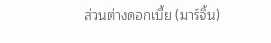ส่วนต่างดอกเบี้ย (มาร์จิ้น)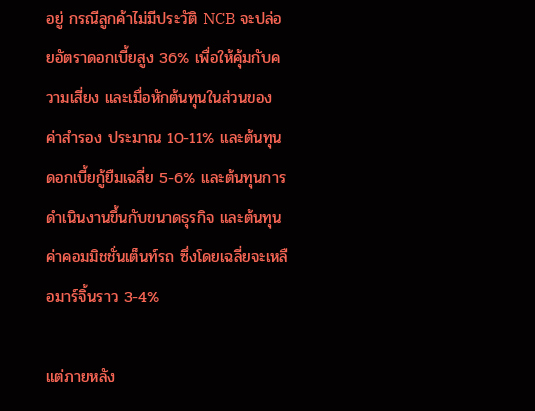อยู่ กรณีลูกค้าไม่มีประวัติ NCB จะปล่อยอัตราดอกเบี้ยสูง 36% เพื่อให้คุ้มกับความเสี่ยง และเมื่อหักต้นทุนในส่วนของค่าสำรอง ประมาณ 10-11% และต้นทุนดอกเบี้ยกู้ยืมเฉลี่ย 5-6% และต้นทุนการดำเนินงานขึ้นกับขนาดธุรกิจ และต้นทุนค่าคอมมิชชั่นเต็นท์รถ ซึ่งโดยเฉลี่ยจะเหลือมาร์จิ้นราว 3-4%

แต่ภายหลัง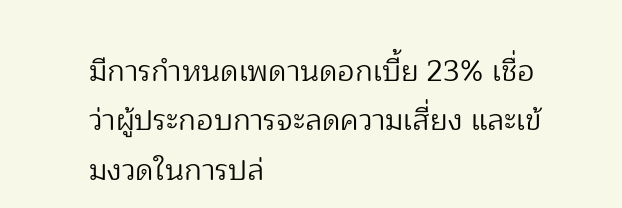มีการกำหนดเพดานดอกเบี้ย 23% เชื่อว่าผู้ประกอบการจะลดความเสี่ยง และเข้มงวดในการปล่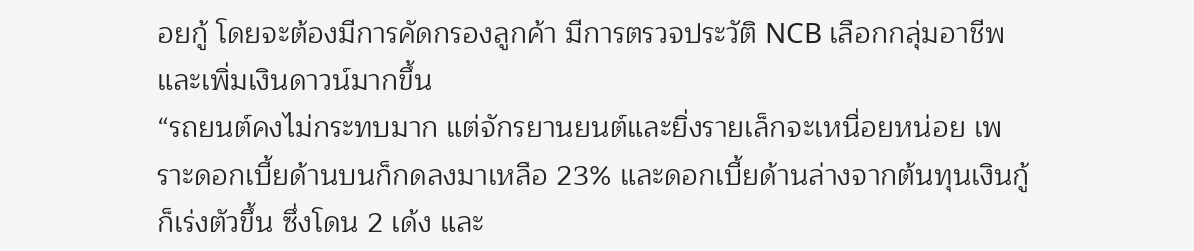อยกู้ โดยจะต้องมีการคัดกรองลูกค้า มีการตรวจประวัติ NCB เลือกกลุ่มอาชีพ และเพิ่มเงินดาวน์มากขึ้น
“รถยนต์คงไม่กระทบมาก แต่จักรยานยนต์และยิ่งรายเล็กจะเหนื่อยหน่อย เพราะดอกเบี้ยด้านบนก็กดลงมาเหลือ 23% และดอกเบี้ยด้านล่างจากต้นทุนเงินกู้ก็เร่งตัวขึ้น ซึ่งโดน 2 เด้ง และ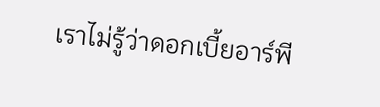เราไม่รู้ว่าดอกเบี้ยอาร์พี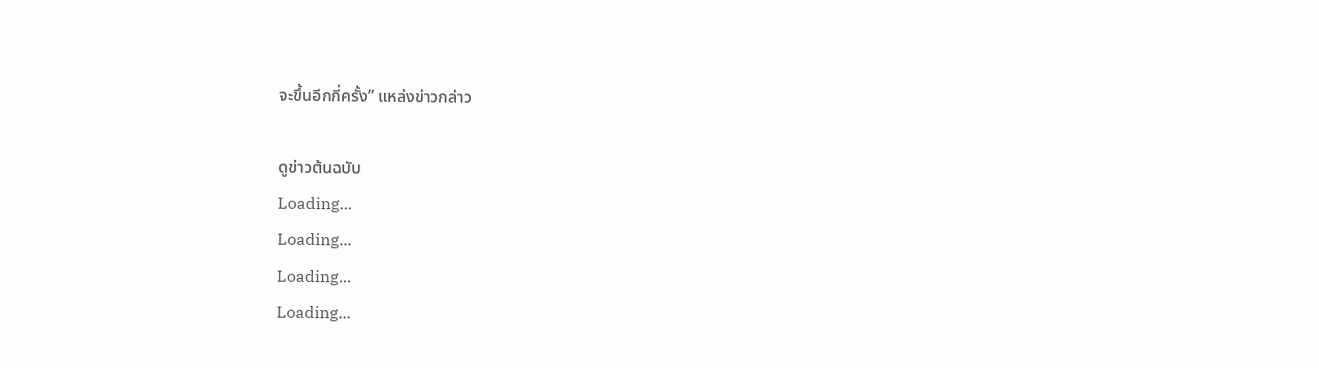จะขึ้นอีกกี่ครั้ง” แหล่งข่าวกล่าว

ดูข่าวต้นฉบับ
Loading...
Loading...
Loading...
Loading...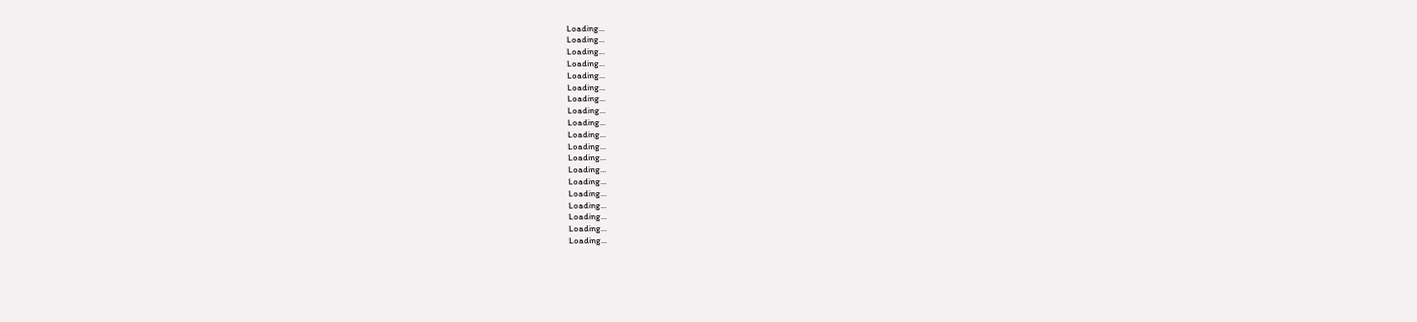Loading...
Loading...
Loading...
Loading...
Loading...
Loading...
Loading...
Loading...
Loading...
Loading...
Loading...
Loading...
Loading...
Loading...
Loading...
Loading...
Loading...
Loading...
Loading...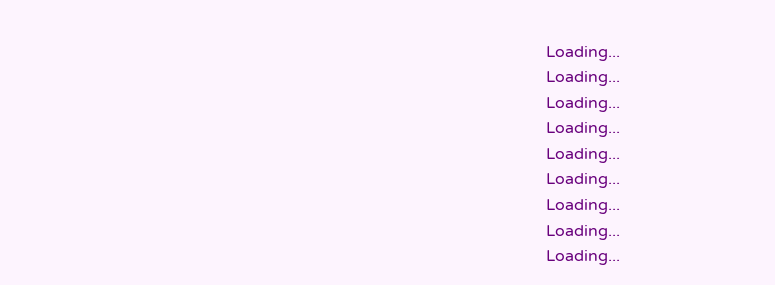Loading...
Loading...
Loading...
Loading...
Loading...
Loading...
Loading...
Loading...
Loading...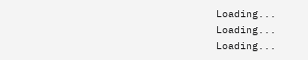Loading...
Loading...
Loading...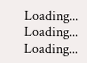Loading...
Loading...
Loading...